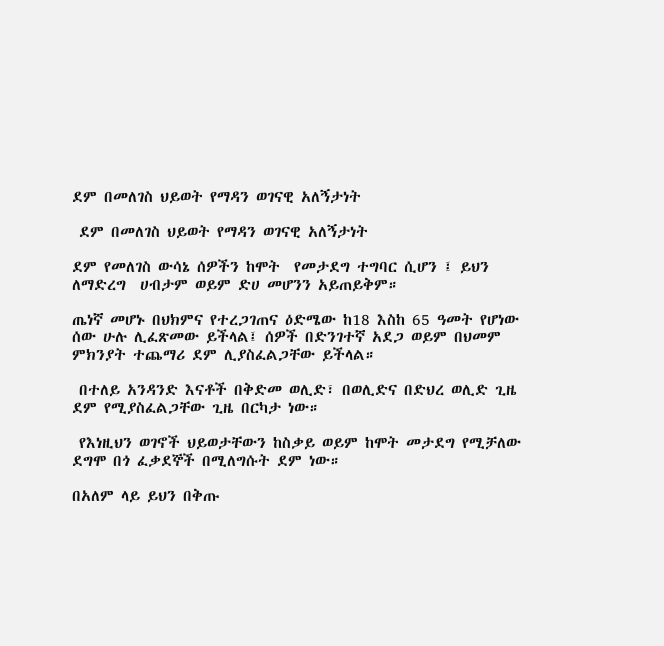ደም በመለገስ ህይወት የማዳን ወገናዊ አለኝታነት

 ደም በመለገስ ህይወት የማዳን ወገናዊ አለኝታነት

ደም የመለገስ ውሳኔ ሰዎችን ከሞት  የመታደግ ተግባር ሲሆን ፤ ይህን ለማድረግ  ሀብታም ወይም ድሀ መሆንን አይጠይቅም።

ጤነኛ መሆኑ በህክምና የተረጋገጠና ዕድሜው ከ18 እስከ 65 ዓመት የሆነው ሰው ሁሉ ሊፈጽመው ይችላል፤ ሰዎች በድንገተኛ አደጋ ወይም በህመም ምክንያት ተጨማሪ ደም ሊያስፈልጋቸው ይችላል።

 በተለይ አንዳንድ እናቶች በቅድመ ወሊድ፣ በወሊድና በድህረ ወሊድ ጊዜ ደም የሚያስፈልጋቸው ጊዜ በርካታ ነው።

 የእነዚህን ወገኖች ህይወታቸውን ከስቃይ ወይም ከሞት መታደግ የሚቻለው ደግሞ በጎ ፈቃደኞች በሚለግሱት ደም ነው።

በአለም ላይ ይህን በቅጡ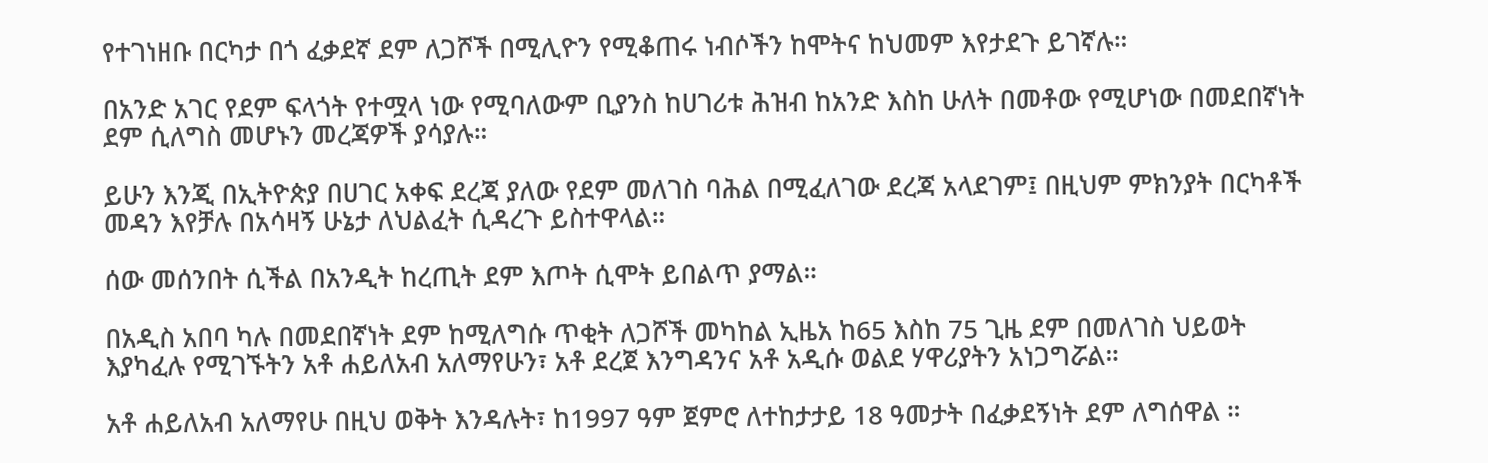የተገነዘቡ በርካታ በጎ ፈቃደኛ ደም ለጋሾች በሚሊዮን የሚቆጠሩ ነብሶችን ከሞትና ከህመም እየታደጉ ይገኛሉ።

በአንድ አገር የደም ፍላጎት የተሟላ ነው የሚባለውም ቢያንስ ከሀገሪቱ ሕዝብ ከአንድ እስከ ሁለት በመቶው የሚሆነው በመደበኛነት ደም ሲለግስ መሆኑን መረጃዎች ያሳያሉ።

ይሁን እንጂ በኢትዮጵያ በሀገር አቀፍ ደረጃ ያለው የደም መለገስ ባሕል በሚፈለገው ደረጃ አላደገም፤ በዚህም ምክንያት በርካቶች መዳን እየቻሉ በአሳዛኝ ሁኔታ ለህልፈት ሲዳረጉ ይስተዋላል።

ሰው መሰንበት ሲችል በአንዲት ከረጢት ደም እጦት ሲሞት ይበልጥ ያማል።

በአዲስ አበባ ካሉ በመደበኛነት ደም ከሚለግሱ ጥቂት ለጋሾች መካከል ኢዜአ ከ65 እስከ 75 ጊዜ ደም በመለገስ ህይወት እያካፈሉ የሚገኙትን አቶ ሐይለአብ አለማየሁን፣ አቶ ደረጀ እንግዳንና አቶ አዲሱ ወልደ ሃዋሪያትን አነጋግሯል።

አቶ ሐይለአብ አለማየሁ በዚህ ወቅት እንዳሉት፣ ከ1997 ዓም ጀምሮ ለተከታታይ 18 ዓመታት በፈቃደኝነት ደም ለግሰዋል ።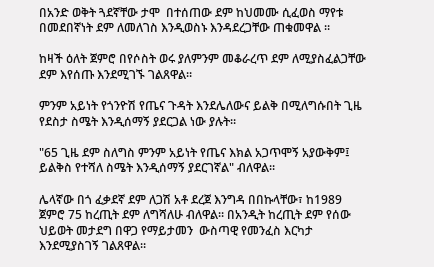በአንድ ወቅት ጓደኛቸው ታሞ  በተሰጠው ደም ከህመሙ ሲፈወስ ማየቱ በመደበኛነት ደም ለመለገስ እንዲወስኑ እንዳደረጋቸው ጠቁመዋል ።

ከዛች ዕለት ጀምሮ በየሶስት ወሩ ያለምንም መቆራረጥ ደም ለሚያስፈልጋቸው ደም እየሰጡ እንደሚገኙ ገልጸዋል።

ምንም አይነት የጎንዮሽ የጤና ጉዳት እንደሌለውና ይልቅ በሚለግሱበት ጊዜ የደስታ ስሜት እንዲሰማኝ ያደርጋል ነው ያሉት።

"65 ጊዜ ደም ስለግስ ምንም አይነት የጤና እክል አጋጥሞኝ አያውቅም፤ ይልቅስ የተሻለ ስሜት እንዲሰማኝ ያደርገኛል" ብለዋል።

ሌላኛው በጎ ፈቃደኛ ደም ለጋሽ አቶ ደረጀ እንግዳ በበኩላቸው፣ ከ1989 ጀምሮ 75 ከረጢት ደም ለግሻለሁ ብለዋል። በአንዲት ከረጢት ደም የሰው ህይወት መታደግ በዋጋ የማይታመን  ውስጣዊ የመንፈስ እርካታ እንደሚያስገኝ ገልጸዋል።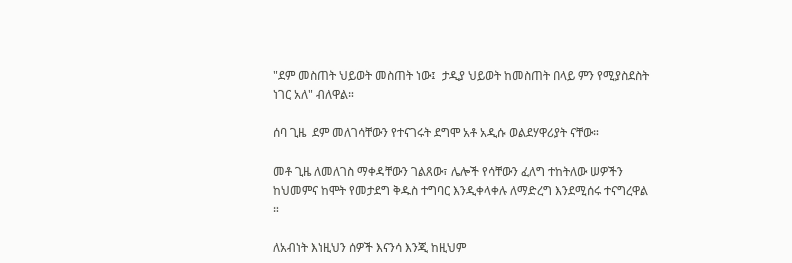"ደም መስጠት ህይወት መስጠት ነው፤  ታዲያ ህይወት ከመስጠት በላይ ምን የሚያስደስት ነገር አለ" ብለዋል።

ሰባ ጊዜ  ደም መለገሳቸውን የተናገሩት ደግሞ አቶ አዲሱ ወልደሃዋሪያት ናቸው።

መቶ ጊዜ ለመለገስ ማቀዳቸውን ገልጸው፣ ሌሎች የሳቸውን ፈለግ ተከትለው ሠዎችን ከህመምና ከሞት የመታደግ ቅዱስ ተግባር እንዲቀላቀሉ ለማድረግ እንደሚሰሩ ተናግረዋል ።

ለአብነት እነዚህን ሰዎች እናንሳ እንጂ ከዚህም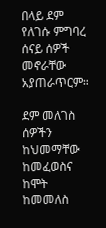በላይ ደም የለገሱ ምግባረ ሰናይ ሰዎች መኖራቸው አያጠራጥርም።

ደም መለገስ ሰዎችን ከህመማቸው ከመፈወስና ከሞት ከመመለስ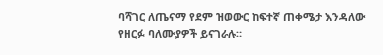ባሻገር ለጤናማ የደም ዝወውር ከፍተኛ ጠቀሜታ እንዳለው የዘርፉ ባለሙያዎች ይናገራሉ።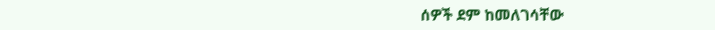ሰዎች ደም ከመለገሳቸው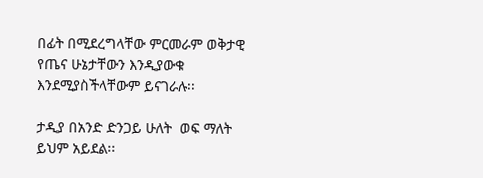በፊት በሚደረግላቸው ምርመራም ወቅታዊ የጤና ሁኔታቸውን እንዲያውቁ እንደሚያስችላቸውም ይናገራሉ፡፡

ታዲያ በአንድ ድንጋይ ሁለት  ወፍ ማለት ይህም አይደል፡፡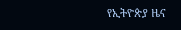የኢትዮጵያ ዜና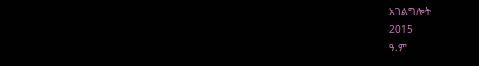አገልግሎት
2015
ዓ.ም